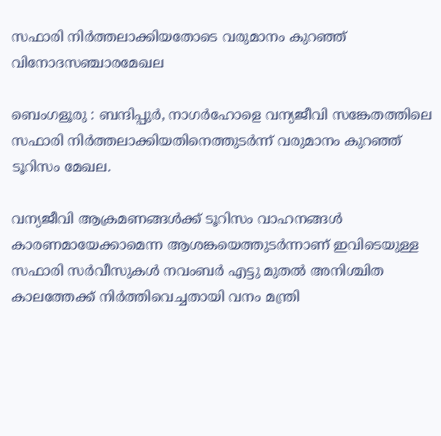സഫാരി നിർത്തലാക്കിയതോടെ വരുമാനം കുറഞ്ഞ് വിനോദസഞ്ചാരമേഖല

ബെംഗളൂരു : ബന്ദിപ്പുർ, നാഗർഹോളെ വന്യജീവി സങ്കേതത്തിലെ സഫാരി നിർത്തലാക്കിയതിനെത്തുടർന്ന് വരുമാനം കുറഞ്ഞ് ടൂറിസം മേഖല.

വന്യജീവി ആക്രമണങ്ങൾക്ക് ടൂറിസം വാഹനങ്ങൾ കാരണമായേക്കാമെന്ന ആശങ്കയെത്തുടർന്നാണ് ഇവിടെയുള്ള സഫാരി സർവീസുകൾ നവംബർ എട്ടു മുതൽ അനിശ്ചിത കാലത്തേക്ക് നിർത്തിവെച്ചതായി വനം മന്ത്രി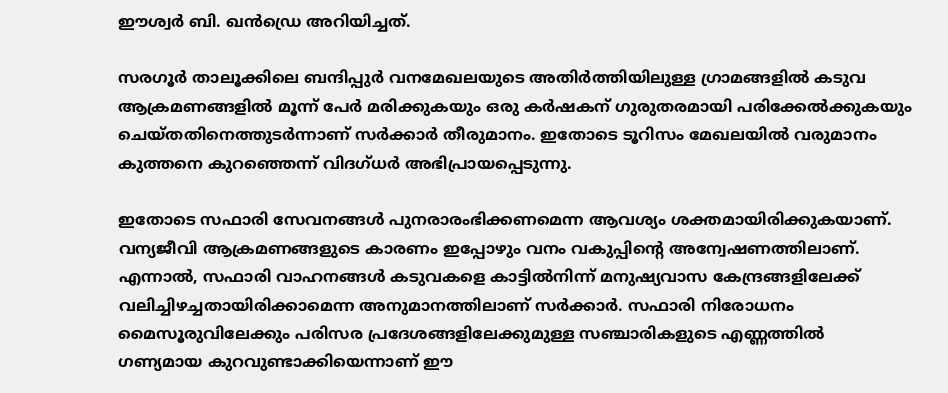ഈശ്വർ ബി. ഖൻഡ്രെ അറിയിച്ചത്.

സരഗൂർ താലൂക്കിലെ ബന്ദിപ്പുർ വനമേഖലയുടെ അതിർത്തിയിലുള്ള ഗ്രാമങ്ങളിൽ കടുവ ആക്രമണങ്ങളിൽ മൂന്ന് പേർ മരിക്കുകയും ഒരു കർഷകന് ഗുരുതരമായി പരിക്കേൽക്കുകയും ചെയ്തതിനെത്തുടർന്നാണ് സർക്കാർ തീരുമാനം. ഇതോടെ ടൂറിസം മേഖലയിൽ വരുമാനം കുത്തനെ കുറഞ്ഞെന്ന് വിദഗ്ധർ അഭിപ്രായപ്പെടുന്നു.

ഇതോടെ സഫാരി സേവനങ്ങൾ പുനരാരംഭിക്കണമെന്ന ആവശ്യം ശക്തമായിരിക്കുകയാണ്. വന്യജീവി ആക്രമണങ്ങളുടെ കാരണം ഇപ്പോഴും വനം വകുപ്പിന്റെ അന്വേഷണത്തിലാണ്. എന്നാൽ, സഫാരി വാഹനങ്ങൾ കടുവകളെ കാട്ടിൽനിന്ന് മനുഷ്യവാസ കേന്ദ്രങ്ങളിലേക്ക് വലിച്ചിഴച്ചതായിരിക്കാമെന്ന അനുമാനത്തിലാണ് സർക്കാർ. സഫാരി നിരോധനം മൈസൂരുവിലേക്കും പരിസര പ്രദേശങ്ങളിലേക്കുമുള്ള സഞ്ചാരികളുടെ എണ്ണത്തിൽ ഗണ്യമായ കുറവുണ്ടാക്കിയെന്നാണ് ഈ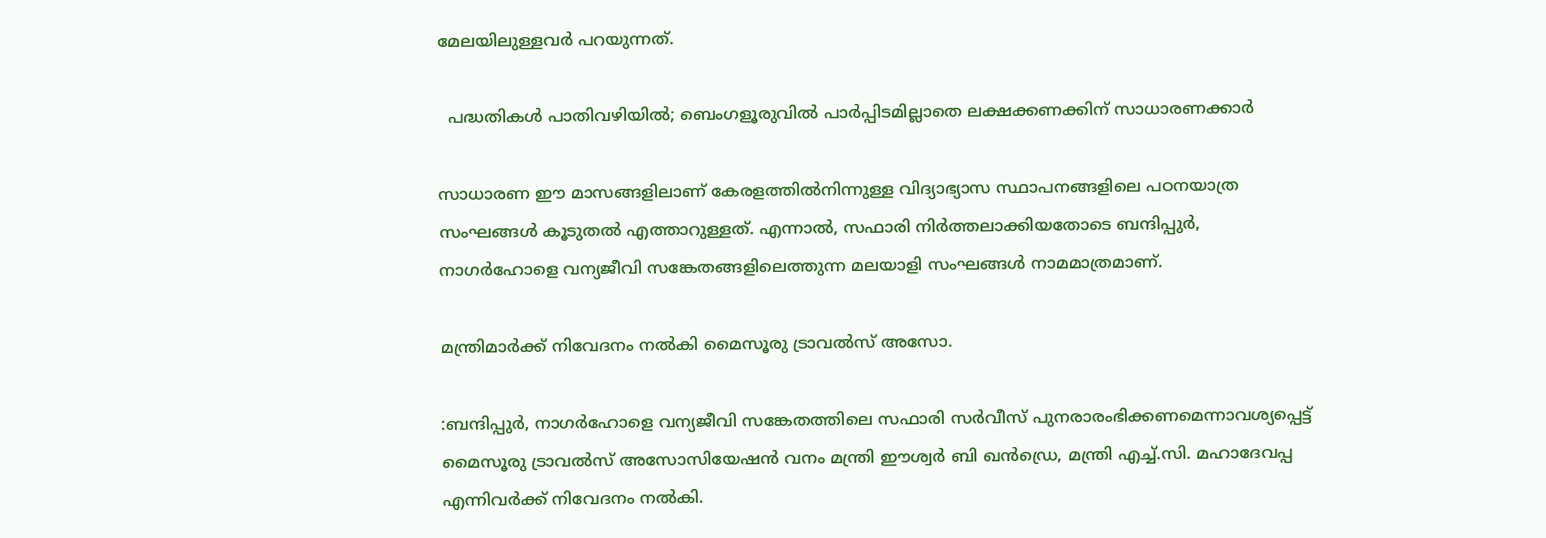മേലയിലുള്ളവർ പറയുന്നത്.

  പദ്ധതികൾ പാതിവഴിയിൽ; ബെംഗളൂരുവിൽ പാർപ്പിടമില്ലാതെ ലക്ഷക്കണക്കിന് സാധാരണക്കാർ

സാധാരണ ഈ മാസങ്ങളിലാണ് കേരളത്തിൽനിന്നുള്ള വിദ്യാഭ്യാസ സ്ഥാപനങ്ങളിലെ പഠനയാത്ര സംഘങ്ങൾ കൂടുതൽ എത്താറുള്ളത്. എന്നാൽ, സഫാരി നിർത്തലാക്കിയതോടെ ബന്ദിപ്പുർ, നാഗർഹോളെ വന്യജീവി സങ്കേതങ്ങളിലെത്തുന്ന മലയാളി സംഘങ്ങൾ നാമമാത്രമാണ്.

മന്ത്രിമാർക്ക് നിവേദനം നൽകി മൈസൂരു ട്രാവൽസ് അസോ.

:ബന്ദിപ്പുർ, നാഗർഹോളെ വന്യജീവി സങ്കേതത്തിലെ സഫാരി സർവീസ് പുനരാരംഭിക്കണമെന്നാവശ്യപ്പെട്ട് മൈസൂരു ട്രാവൽസ് അസോസിയേഷൻ വനം മന്ത്രി ഈശ്വർ ബി ഖൻഡ്രെ, മന്ത്രി എച്ച്.സി. മഹാദേവപ്പ എന്നിവർക്ക് നിവേദനം നൽകി.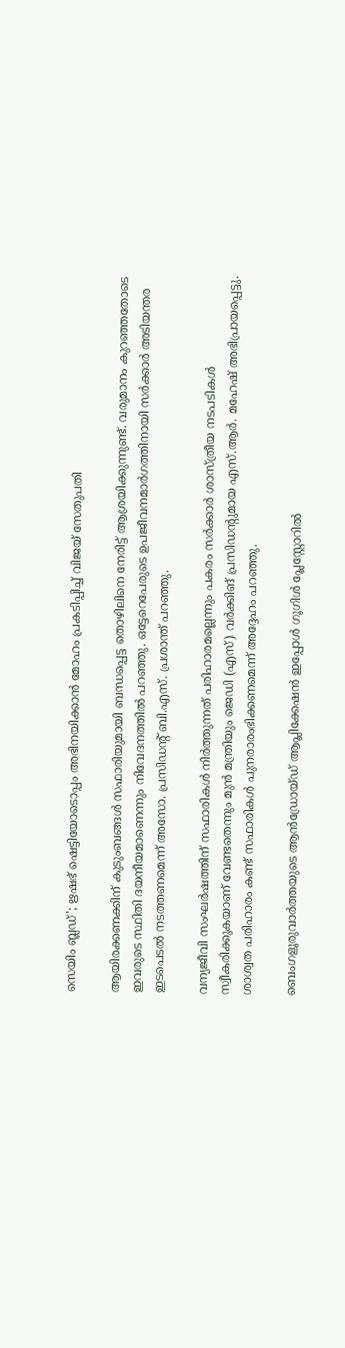സെയിം ബ്ലഡ്'; ഋഷഭ് ഷെട്ടിയോടൊപ്പം അഭിനയിക്കാൻ മോഹം പ്രകടിപ്പിച്ച് വിജയ് സേതുപതി

ആയിരക്കണക്കിന് കുടുംബങ്ങൾ സഫാരിയുമായി ബന്ധപ്പെട്ട തൊഴിലിനെ നേരിട്ട് ആശ്രയിക്കുന്നുണ്ട്. വരുമാനം കുറഞ്ഞതോടെ ഇവരുടെ സ്ഥിതി ദയനീയമാണെന്നും നിവേദനത്തിൽ പറഞ്ഞു. ഒട്ടേറെപേരുടെ ഉപജീവനമാർഗത്തിനായി സർക്കാർ അടിയന്തര ഇടപെടൽ നടത്തണമെന്ന് അസോ. പ്രസിഡന്റ് ബി.എസ്. പ്രശാന്ത് പറഞ്ഞു.

വന്യജീവി സംഘർഷത്തിന് സഫാരികൾ നിർത്തുന്നത് പരിഹാരമല്ലെന്നും പകരം സർക്കാർ ശാസ്ത്രീയ നടപടികൾ സ്വീകരിക്കുകയാണ് വേണ്ടതെന്നും മുൻ മന്ത്രിയും ജെഡി (എസ്) വർക്കിങ് പ്രസിഡന്റുമായ എസ്.ആർ. മഹേഷ് അഭിപ്രായപ്പെട്ടു. ശാശ്വത പരിഹാരം കണ്ട് സഫാരികൾ പുനരാരംഭിക്കണമെന്ന് അദ്ദേഹം പറഞ്ഞു.

ബെംഗളൂരുവാർത്തയുടെ ആൻഡ്രോയ്ഡ് ആപ്ലിക്കേഷൻ ഇപ്പോൾ ഗൂഗിൾ പ്ലേസ്റ്റോറിൽ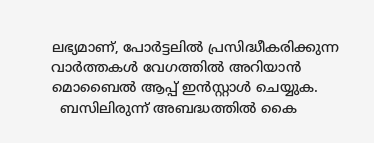ലഭ്യമാണ്, പോർട്ടലിൽ പ്രസിദ്ധീകരിക്കുന്ന വാർത്തകൾ വേഗത്തിൽ അറിയാൻ മൊബൈൽ ആപ്പ് ഇൻസ്റ്റാൾ ചെയ്യുക.
  ബസിലിരുന്ന് അബദ്ധത്തിൽ കൈ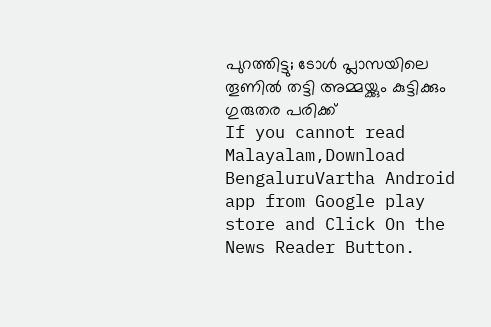പുറത്തിട്ടു; ടോൾ പ്ലാസയിലെ തൂണിൽ തട്ടി അമ്മയ്ക്കും കുട്ടിക്കും ഗുരുതര പരിക്ക്
If you cannot read Malayalam,Download BengaluruVartha Android app from Google play store and Click On the News Reader Button.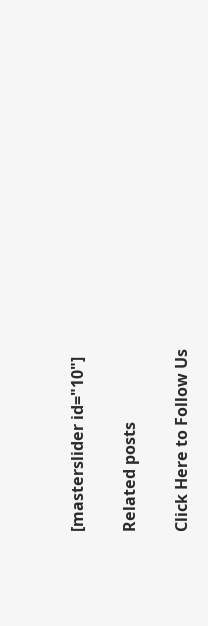[masterslider id="10"]

Related posts

Click Here to Follow Us